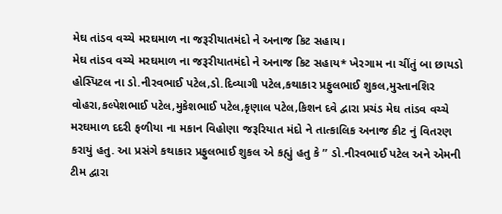મેઘ તાંડવ વચ્ચે મરઘમાળ ના જરૂરીયાતમંદો ને અનાજ કિટ સહાય।
મેઘ તાંડવ વચ્ચે મરઘમાળ ના જરૂરીયાતમંદો ને અનાજ કિટ સહાય* ખેરગામ ના ચીંતું બા છાયડો હોસ્પિટલ ના ડો.નીરવભાઈ પટેલ,ડો.દિવ્યાગી પટેલ,કથાકાર પ્રફુલભાઈ શુકલ,મુસ્તાનશિર વોહરા,કલ્પેશભાઈ પટેલ,મુકેશભાઈ પટેલ,કૃણાલ પટેલ,કિશન દવે દ્વારા પ્રચંડ મેઘ તાંડવ વચ્ચે મરઘમાળ દદરી ફળીયા ના મકાન વિહોણા જરૂરિયાત મંદો ને તાત્કાલિક અનાજ કીટ નું વિતરણ કરાયું હતુ. આ પ્રસંગે કથાકાર પ્રફુલભાઈ શુકલ એ કહ્યું હતુ કે ” ડો.નીરવભાઈ પટેલ અને એમની ટીમ દ્વારા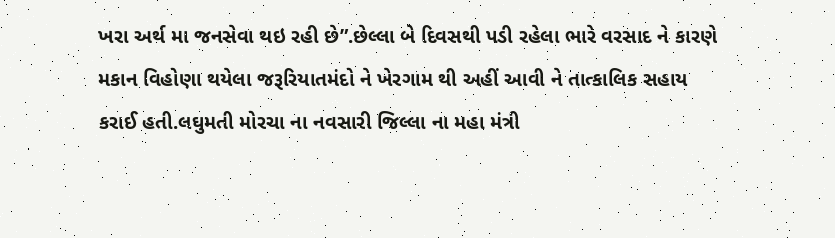ખરા અર્થ મા જનસેવા થઇ રહી છે”.છેલ્લા બે દિવસથી પડી રહેલા ભારે વરસાદ ને કારણે મકાન વિહોણા થયેલા જરૂરિયાતમંદો ને ખેરગામ થી અહીં આવી ને તાત્કાલિક સહાય કરાઈ હતી.લઘુમતી મોરચા ના નવસારી જિલ્લા ના મહા મંત્રી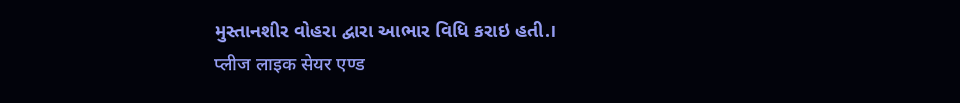મુસ્તાનશીર વોહરા દ્વારા આભાર વિધિ કરાઇ હતી.।
प्लीज लाइक सेयर एण्ड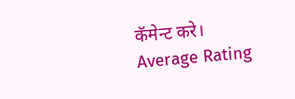कॅमेन्ट करे।
Average Rating